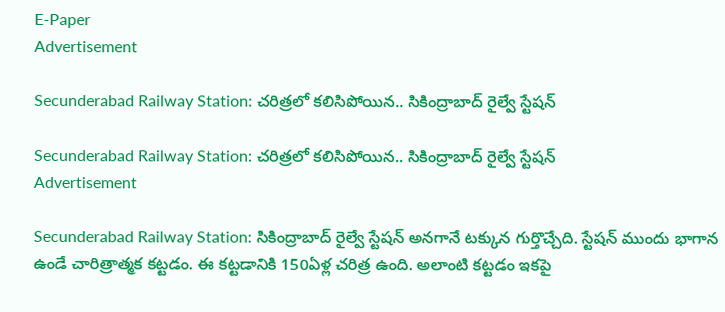E-Paper
Advertisement

Secunderabad Railway Station: చరిత్రలో కలిసిపోయిన.. సికింద్రాబాద్‌ రైల్వే స్టేషన్

Secunderabad Railway Station: చరిత్రలో కలిసిపోయిన.. సికింద్రాబాద్‌ రైల్వే స్టేషన్
Advertisement

Secunderabad Railway Station: సికింద్రాబాద్ రైల్వే స్టేషన్ అనగానే టక్కున గుర్తొచ్చేది. స్టేషన్ ముందు భాగాన ఉండే చారిత్రాత్మక కట్టడం. ఈ కట్టడానికి 150ఏళ్ల చరిత్ర ఉంది. అలాంటి కట్టడం ఇకపై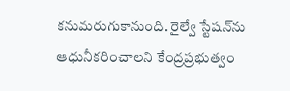కనుమరుగుకానుంది. రైల్వే స్టేషన్‌ను ఆధునీకరించాలని కేంద్రప్రభుత్వం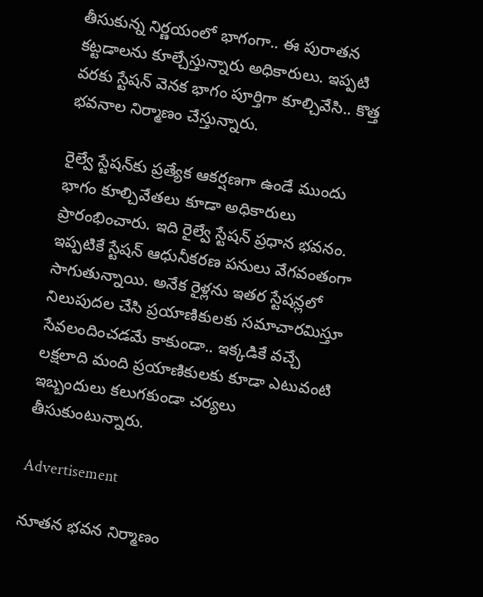తీసుకున్న నిర్ణయంలో భాగంగా.. ఈ పురాతన కట్టడాలను కూల్చేస్తున్నారు అధికారులు. ఇప్పటి వరకు స్టేషన్ వెనక భాగం పూర్తిగా కూల్చివేసి.. కొత్త భవనాల నిర్మాణం చేస్తున్నారు.

రైల్వే స్టేషన్‌కు ప్రత్యేక ఆకర్షణగా ఉండే ముందు భాగం కూల్చివేతలు కూడా అధికారులు ప్రారంభించారు. ఇది రైల్వే స్టేషన్ ప్రధాన భవనం. ఇప్పటికే స్టేషన్ ఆధునీకరణ పనులు వేగవంతంగా సాగుతున్నాయి. అనేక రైళ్లను ఇతర స్టేషన్లలో నిలుపుదల చేసి ప్రయాణికులకు సమాచారమిస్తూ సేవలందించడమే కాకుండా.. ఇక్కడికే వచ్చే లక్షలాది మంది ప్రయాణికులకు కూడా ఎటువంటి ఇబ్బందులు కలుగకుండా చర్యలు తీసుకుంటున్నారు.

Advertisement

నూతన భవన నిర్మాణం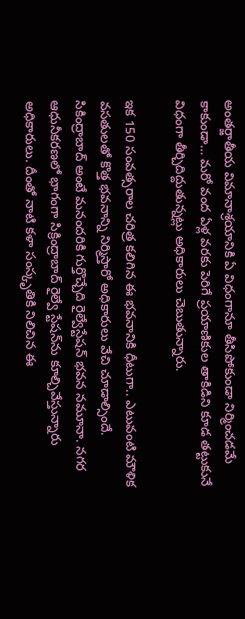అంతర్జాతీయ విమానాశ్రయానికి ఏ విధంగానూ తీసిపోకుండా నిర్మించడమే కాకుండా… మరో వంద ఏళ్ల వరకు పెరిగే ప్రయాణికుల తాకిడిని కూడ తట్టుకునే విధంగా తీర్చిదిద్దుతున్నట్లు అధికారులు చెబుతున్నారు.

ఇక 150 సంవత్సరాల చరిత్ర కలిగిన ఈ భవనానికి ధీటుగా.. ఎటువంటి మౌళిక వసతులతో కొత్త భవనాన్ని నిర్మిస్తారో అధికారులు వేచి చూడాల్సిందే. సికింద్రాబాద్ అంటే మనందరికి గుర్తొచ్చేది రైల్వేస్టేషన్ భవన నమూనా. నగర ఆధునీకరణలో భాగంగా సిక్రింద్రాబాద్ రైల్వే స్టేషన్‌ను కూల్చివేస్తున్నారు అధికారులు. దీంతో నాటి కళా సంస్కృతికి నిలిచిన ఈ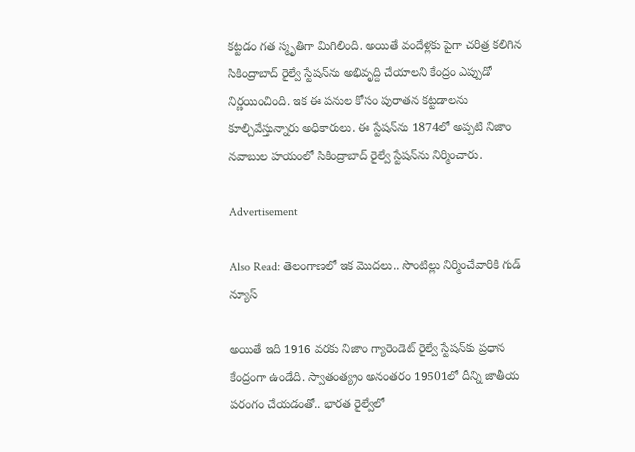కట్టడం గత స్మృతిగా మిగిలింది. అయితే వందేళ్లకు పైగా చరిత్ర కలిగిన సికింద్రాబాద్ రైల్వే స్టేషన్‌ను అభివృద్ది చేయాలని కేంద్రం ఎప్పుడో నిర్ణయించింది. ఇక ఈ పనుల కోసం పురాతన కట్టడాలను కూల్చివేస్తున్నారు అధికారులు. ఈ స్టేషన్‌ను 1874లో అప్పటి నిజాం నవాబుల హయంలో సికింద్రాబాద్ రైల్వే స్టేషన్‌ను నిర్మించారు.

Advertisement

Also Read: తెలంగాణలో ఇక మొదలు.. సొంటిల్లు నిర్మించేవారికి గుడ్ న్యూస్

అయితే ఇది 1916 వరకు నిజాం గ్యారెండెట్ రైల్వే స్టేషన్‌కు ప్రధాన కేంద్రంగా ఉండేది. స్వాతంత్య్రం అనంతరం 19501లో దీన్ని జాతీయ పరంగం చేయడంతో.. భారత రైల్వేలో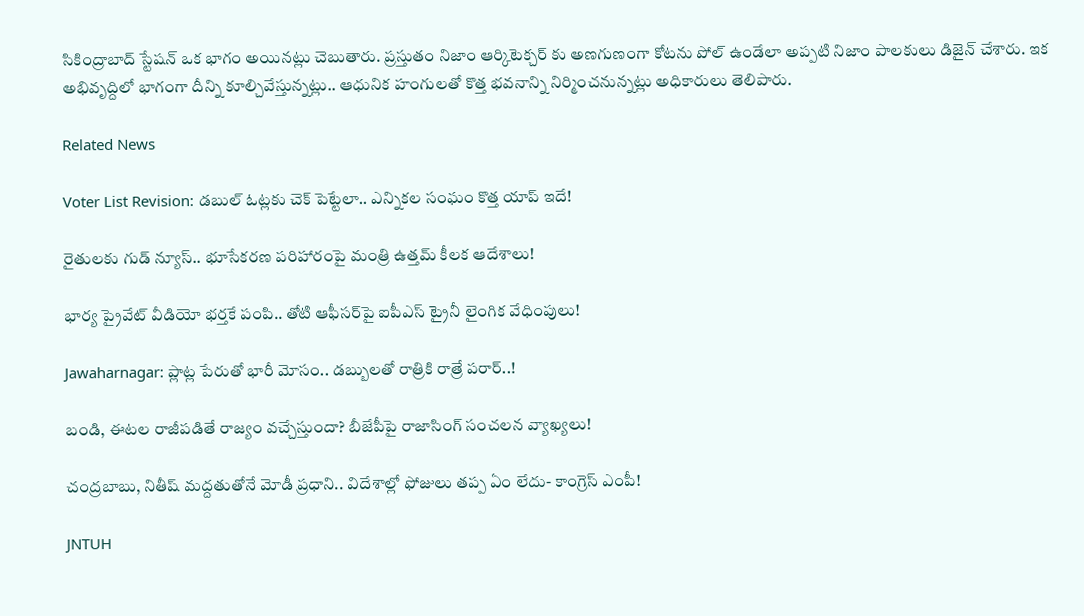సికింద్రాబాద్ స్టేషన్ ఒక భాగం అయినట్లు చెబుతారు. ప్రస్తుతం నిజాం ఆర్కిటెక్చర్ కు అణగుణంగా కోటను పోల్ ఉండేలా అప్పటి నిజాం పాలకులు డిజైన్ చేశారు. ఇక అభివృద్దిలో భాగంగా దీన్ని కూల్చివేస్తున్నట్లు.. ఆధునిక హంగులతో కొత్త భవనాన్ని నిర్మించనున్నట్లు అధికారులు తెలిపారు.

Related News

Voter List Revision: డబుల్ ఓట్లకు చెక్ పెట్టేలా.. ఎన్నికల సంఘం కొత్త యాప్ ఇదే!

రైతులకు గుడ్ న్యూస్.. భూసేకరణ పరిహారంపై మంత్రి ఉత్తమ్ కీలక ఆదేశాలు!

భార్య ప్రైవేట్ వీడియో భర్తకే పంపి.. తోటి ఆఫీసర్‌పై ఐపీఎస్ ట్రైనీ లైంగిక వేధింపులు!

Jawaharnagar: ప్లాట్ల పేరుతో భారీ మోసం.. డబ్బులతో రాత్రికి రాత్రే పరార్..!

బండి, ఈటల రాజీపడితే రాజ్యం వచ్చేస్తుందా? బీజేపీపై రాజాసింగ్ సంచలన వ్యాఖ్యలు!

చంద్రబాబు, నితీష్ మద్దతుతోనే మోడీ ప్రధాని.. విదేశాల్లో ఫోజులు తప్ప ఏం లేదు- కాంగ్రెస్ ఎంపీ!

JNTUH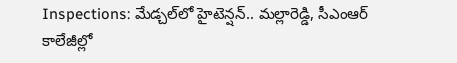Inspections: మేడ్చల్‌లో హైటెన్షన్.. మల్లారెడ్డి, సీఎంఆర్ కాలేజీల్లో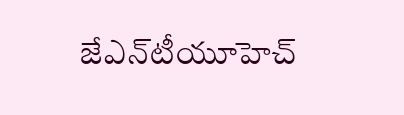జేఎన్‌టీయూహెచ్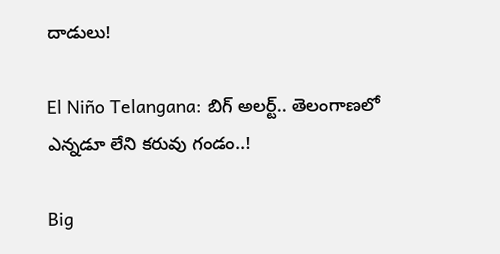దాడులు!

El Niño Telangana: బిగ్ అలర్ట్.. తెలంగాణలో ఎన్నడూ లేని కరువు గండం..!

Big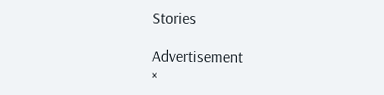Stories

Advertisement
×